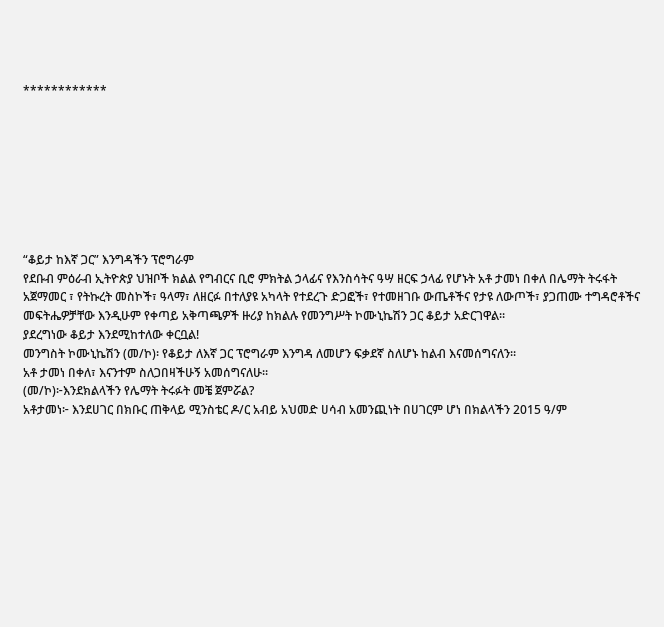************








“ቆይታ ከእኛ ጋር” እንግዳችን ፕሮግራም
የደቡብ ምዕራብ ኢትዮጵያ ህዝቦች ክልል የግብርና ቢሮ ምክትል ኃላፊና የእንስሳትና ዓሣ ዘርፍ ኃላፊ የሆኑት አቶ ታመነ በቀለ በሌማት ትሩፋት አጀማመር ፣ የትኩረት መስኮች፣ ዓላማ፣ ለዘርፉ በተለያዩ አካላት የተደረጉ ድጋፎች፣ የተመዘገቡ ውጤቶችና የታዩ ለውጦች፣ ያጋጠሙ ተግዳሮቶችና መፍትሔዎቻቸው እንዲሁም የቀጣይ አቅጣጫዎች ዙሪያ ከክልሉ የመንግሥት ኮሙኒኬሽን ጋር ቆይታ አድርገዋል።
ያደረግነው ቆይታ እንደሚከተለው ቀርቧል!
መንግስት ኮሙኒኬሽን (መ/ኮ)፡ የቆይታ ለእኛ ጋር ፕሮግራም እንግዳ ለመሆን ፍቃደኛ ስለሆኑ ከልብ እናመሰግናለን።
አቶ ታመነ በቀለ፣ እናንተም ስለጋበዛችሁኝ አመሰግናለሁ።
(መ/ኮ)፦እንደክልላችን የሌማት ትሩፉት መቼ ጀምሯል?
አቶታመነ፦ እንደሀገር በክቡር ጠቅላይ ሚንስቴር ዶ/ር አብይ አህመድ ሀሳብ አመንጪነት በሀገርም ሆነ በክልላችን 2015 ዓ/ም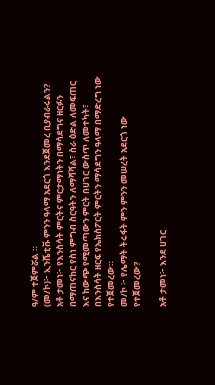ዓ/ም ተጀምሯል ።
(መ/ኮ)፦ ኢንሼቲቩ ምንን ዓላማ አደርጎ እንደጀመረ ቢያብራሩልን?
አቶ ታመነ፦ የእንስሳት ምርትና ምርታማነትን በማሳደግና ዘርፉን በማጠናከር የስነ ምግብ ስርዓትን ለማሻሻል፣ ስራ ዕድል ለመፍጠር እና ከውጭ የሚመጣውን ምርት በሀገር ውስጥ ለመተካት፣ በእንስሳት ዘርፍ የኤክስፖርት ምርትን ማሳደግን ዓላማ በማድረግ ነው የተጀመረው።
መ/ኮ ፦ የሌማት ትሩፋት ምን ምንን መሠረት አደርጎ ነው የተጀመረው?

አቶ ታመነ፦ እንደ ሀገር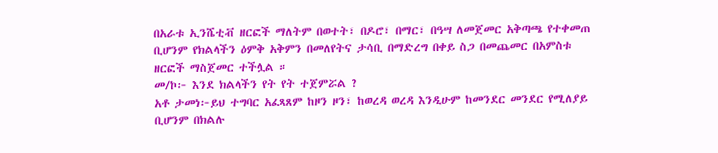በአራቱ ኢንሼቲቭ ዘርፎች ማለትም በወተት፣ በዶሮ፣ በማር፣ በዓሣ ለመጀመር አቅጣጫ የተቀመጠ ቢሆንም የክልላችን ዕምቅ አቅምን በመለየትና ታሳቢ በማድረግ በቀይ ስጋ በመጨመር በአምስቱ ዘርፎች ማስጀመር ተችሏል ።
መ/ኮ፦ እንደ ክልላችን የት የት ተጀምሯል ?
አቶ ታመነ፦ይህ ተግባር አፈጻጸም ከዞን ዞን፣ ከወረዳ ወረዳ እንዲሁም ከመንደር መንደር የሚለያይ ቢሆንም በክልሉ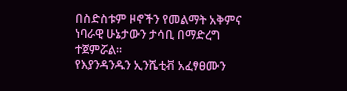በስድስቱም ዞኖችን የመልማት አቅምና ነባራዊ ሁኔታውን ታሳቢ በማድረግ ተጀምሯል።
የእያንዳንዱን ኢንሼቲቭ አፈፃፀሙን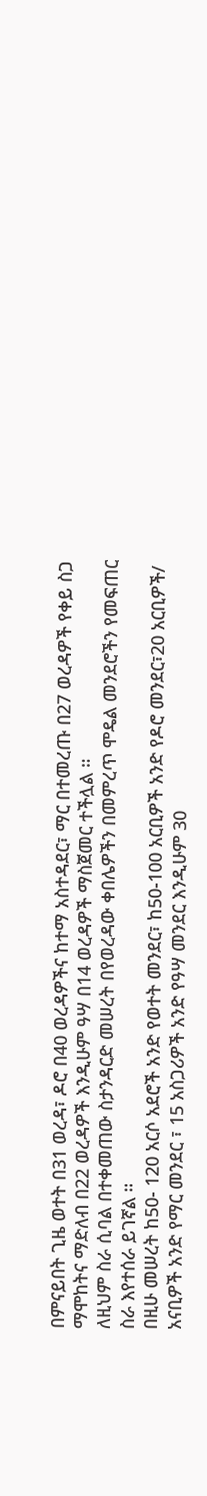በምናይበት ጊዜ ወተት በ31 ወረዳ፣ ዶሮ በ40 ወረዳዎችና ከተማ አስተዳደር፣ ማር በተመረጡ በ27 ወረዳዎች የቀይ ስጋ ማሞከትና ማድለብ በ22 ወረዳዎች እንዲሁም ዓሣ በ14 ወረዳዎች ማስጀመር ተችሏል ።
ለዚህም ስራ ሲባል በተቀመጠው ስታንዳርድ መሠረት በየወረዳው ቀበሌዎችን በመምረጥ ሞዴል መንደሮችን የመፍጠር ስራ እየተሰራ ይገኛል ።
በዚሁ መሠረት ከ50- 120 አርሶ አደሮች አንድ የወተት መንደር፣ ከ50-100 አርቢዎች አንድ የዶሮ መንደር፣20 አርቢዎች/ አናቢዎች አንድ የማር መንደር ፣ 15 አስጋሪዎች አንድ የዓሣ መንደር እንዲሁም 30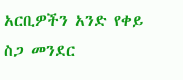አርቢዎችን አንድ የቀይ ስጋ መንደር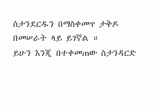ስታንደርዱን በማስቀመጥ ታቅዶ በመሠራት ላይ ይገኛል ።
ይሁን እንጂ በተቀመጠው ስታንዳርድ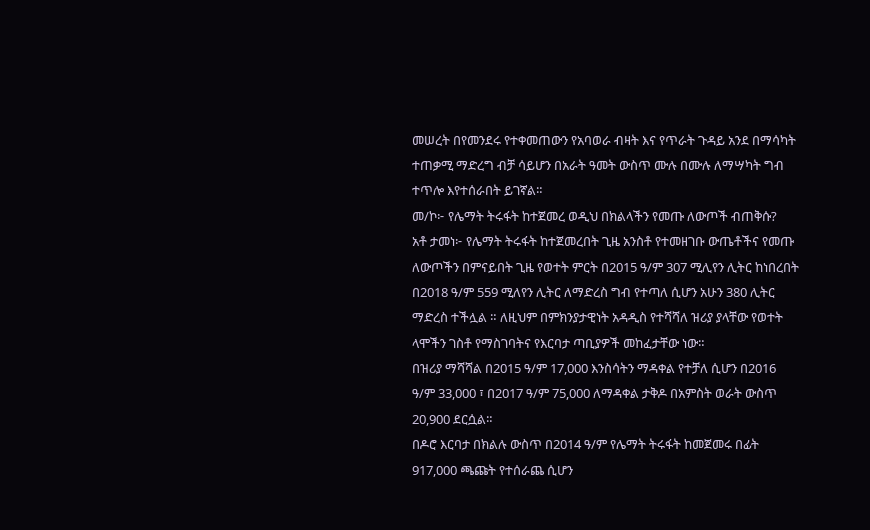መሠረት በየመንደሩ የተቀመጠውን የአባወራ ብዛት እና የጥራት ጉዳይ አንደ በማሳካት ተጠቃሚ ማድረግ ብቻ ሳይሆን በአራት ዓመት ውስጥ ሙሉ በሙሉ ለማሣካት ግብ ተጥሎ እየተሰራበት ይገኛል።
መ/ኮ፦ የሌማት ትሩፋት ከተጀመረ ወዲህ በክልላችን የመጡ ለውጦች ብጠቅሱ?
አቶ ታመነ፦ የሌማት ትሩፋት ከተጀመረበት ጊዜ አንስቶ የተመዘገቡ ውጤቶችና የመጡ ለውጦችን በምናይበት ጊዜ የወተት ምርት በ2015 ዓ/ም 307 ሚሊየን ሊትር ከነበረበት በ2018 ዓ/ም 559 ሚለየን ሊትር ለማድረስ ግብ የተጣለ ሲሆን አሁን 380 ሊትር ማድረስ ተችሏል ። ለዚህም በምክንያታዊነት አዳዲስ የተሻሻለ ዝሪያ ያላቸው የወተት ላሞችን ገስቶ የማስገባትና የእርባታ ጣቢያዎች መከፈታቸው ነው።
በዝሪያ ማሻሻል በ2015 ዓ/ም 17,000 እንስሳትን ማዳቀል የተቻለ ሲሆን በ2016 ዓ/ም 33,000 ፣ በ2017 ዓ/ም 75,000 ለማዳቀል ታቅዶ በአምስት ወራት ውስጥ 20,900 ደርሷል።
በዶሮ እርባታ በክልሉ ውስጥ በ2014 ዓ/ም የሌማት ትሩፋት ከመጀመሩ በፊት 917,000 ጫጩት የተሰራጨ ሲሆን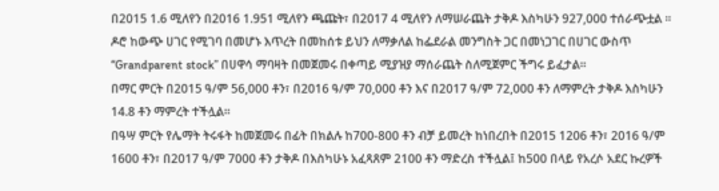በ2015 1.6 ሚለየን በ2016 1.951 ሚለየን ጫጩት፣ በ2017 4 ሚለየን ለማሠራጨት ታቅዶ እስካሁን 927,000 ተሰራጭቷል ።
ዶሮ ከውጭ ሀገር የሚገባ በመሆኑ እጥረት በመከሰቱ ይህን ለማቃለል ከፌደራል መንግስት ጋር በመነጋገር በሀገር ውስጥ “Grandparent stock” በሀዋሳ ማባዛት በመጀመሩ በቀጣይ ሚያዝያ ማሰራጨት ስለሚጀምር ችግሩ ይፈታል።
በማር ምርት በ2015 ዓ/ም 56,000 ቶን፣ በ2016 ዓ/ም 70,000 ቶን እና በ2017 ዓ/ም 72,000 ቶን ለማምረት ታቅዶ እስካሁን 14.8 ቶን ማምረት ተችሏል።
በዓሣ ምርት የሌማት ትሩፋት ከመጀመሩ በፊት በክልሉ ከ700-800 ቶን ብቻ ይመረት ከነበረበት በ2015 1206 ቶን፣ 2016 ዓ/ም 1600 ቶን፣ በ2017 ዓ/ም 7000 ቶን ታቅዶ በእስካሁኑ አፈጻጸም 2100 ቶን ማድረስ ተችሏል፤ ከ500 በላይ የአረሶ አደር ኩረዎች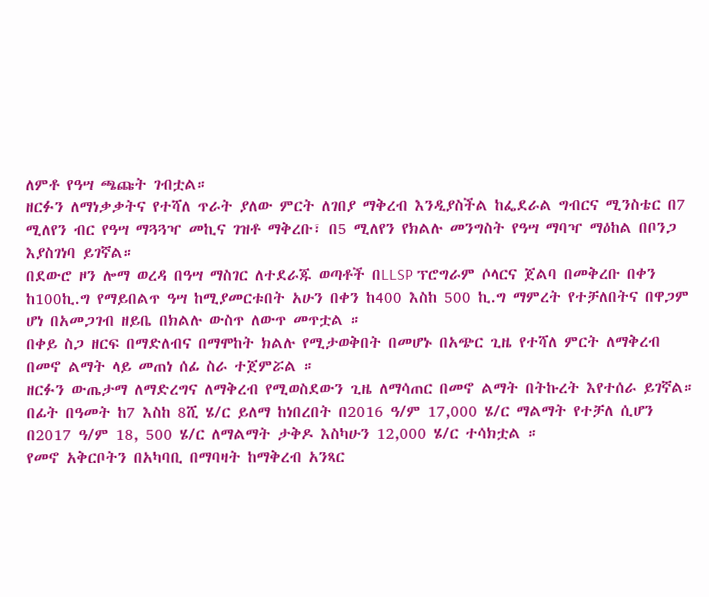ለምቶ የዓሣ ጫጩት ገብቷል።
ዘርፉን ለማነቃቃትና የተሻለ ጥራት ያለው ምርት ለገበያ ማቅረብ እንዲያስችል ከፌደራል ግብርና ሚንስቴር በ7 ሚለየን ብር የዓሣ ማጓጓዣ መኪና ገዝቶ ማቅረቡ፣ በ5 ሚለየን የክልሉ መንግስት የዓሣ ማባዣ ማዕከል በቦንጋ እያስገነባ ይገኛል።
በደውሮ ዞን ሎማ ወረዳ በዓሣ ማስገር ለተደራጁ ወጣቶች በLLSP ፕሮግራም ሶላርና ጀልባ በመቅረቡ በቀን ከ100ኪ.ግ የማይበልጥ ዓሣ ከሚያመርቱበት አሁን በቀን ከ400 እስከ 500 ኪ.ግ ማምረት የተቻለበትና በዋጋም ሆነ በአመጋገብ ዘይቤ በክልሉ ውስጥ ለውጥ መጥቷል ።
በቀይ ስጋ ዘርፍ በማድለብና በማሞከት ክልሉ የሚታወቅበት በመሆኑ በአጭር ጊዜ የተሻለ ምርት ለማቅረብ በመኖ ልማት ላይ መጠነ ሰፊ ስራ ተጀምሯል ።
ዘርፉን ውጤታማ ለማድረግና ለማቅረብ የሚወስደውን ጊዜ ለማሳጠር በመኖ ልማት በትኩረት እየተሰራ ይገኛል።
በፊት በዓመት ከ7 እስከ 8ሺ ሄ/ር ይለማ ከነበረበት በ2016 ዓ/ም 17,000 ሄ/ር ማልማት የተቻለ ሲሆን በ2017 ዓ/ም 18, 500 ሄ/ር ለማልማት ታቅዶ እስካሁን 12,000 ሄ/ር ተሳክቷል ።
የመኖ አቅርቦትን በአካባቢ በማባዛት ከማቅረብ አንጻር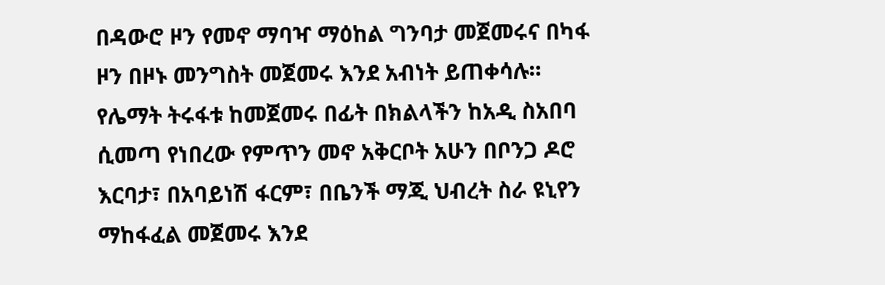በዳውሮ ዞን የመኖ ማባዣ ማዕከል ግንባታ መጀመሩና በካፋ ዞን በዞኑ መንግስት መጀመሩ እንደ አብነት ይጠቀሳሉ።
የሌማት ትሩፋቱ ከመጀመሩ በፊት በክልላችን ከአዲ ስአበባ ሲመጣ የነበረው የምጥን መኖ አቅርቦት አሁን በቦንጋ ዶሮ እርባታ፣ በአባይነሽ ፋርም፣ በቤንች ማጂ ህብረት ስራ ዩኒየን ማከፋፈል መጀመሩ እንደ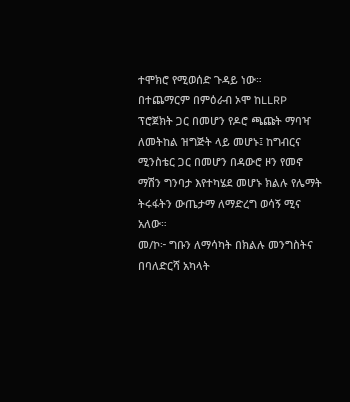ተሞክሮ የሚወሰድ ጉዳይ ነው።
በተጨማርም በምዕራብ ኦሞ ከLLRP ፕሮጀክት ጋር በመሆን የዶሮ ጫጩት ማባዣ ለመትከል ዝግጅት ላይ መሆኑ፤ ከግብርና ሚንስቴር ጋር በመሆን በዳውሮ ዞን የመኖ ማሽን ግንባታ እየተካሄደ መሆኑ ክልሉ የሌማት ትሩፋትን ውጤታማ ለማድረግ ወሳኝ ሚና አለው።
መ/ኮ፦ ግቡን ለማሳካት በክልሉ መንግስትና በባለድርሻ አካላት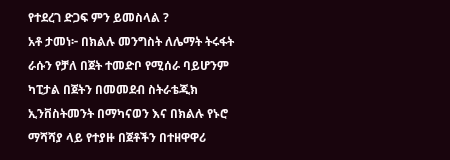የተደረገ ድጋፍ ምን ይመስላል ?
አቶ ታመነ፦ በክልሉ መንግስት ለሌማት ትሩፋት ራሱን የቻለ በጀት ተመድቦ የሚሰራ ባይሆንም ካፒታል በጀትን በመመደብ ስትራቴጂክ ኢንቨስትመንት በማካናወን እና በክልሉ የኑሮ ማሻሻያ ላይ የተያዙ በጀቶችን በተዘዋዋሪ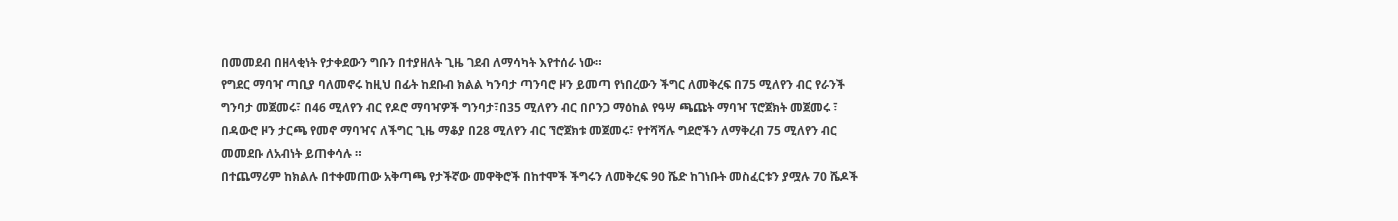በመመደብ በዘላቂነት የታቀደውን ግቡን በተያዘለት ጊዜ ገደብ ለማሳካት እየተሰራ ነው።
የግደር ማባዣ ጣቢያ ባለመኖሩ ከዚህ በፊት ከደቡብ ክልል ካንባታ ጣንባሮ ዞን ይመጣ የነበረውን ችግር ለመቅረፍ በ75 ሚለየን ብር የራንች ግንባታ መጀመሩ፣ በ46 ሚለየን ብር የዶሮ ማባዣዎች ግንባታ፣በ35 ሚለየን ብር በቦንጋ ማዕከል የዓሣ ጫጩት ማባዣ ፕሮጀክት መጀመሩ ፣ በዳውሮ ዞን ታርጫ የመኖ ማባዣና ለችግር ጊዜ ማቆያ በ28 ሚለየን ብር ኘሮጀክቱ መጀመሩ፣ የተሻሻሉ ግደሮችን ለማቅረብ 75 ሚለየን ብር መመደቡ ለአብነት ይጠቀሳሉ ።
በተጨማሪም ከክልሉ በተቀመጠው አቅጣጫ የታችኛው መዋቅሮች በከተሞች ችግሩን ለመቅረፍ 90 ሼድ ከገነቡት መስፈርቱን ያሟሉ 70 ሼዶች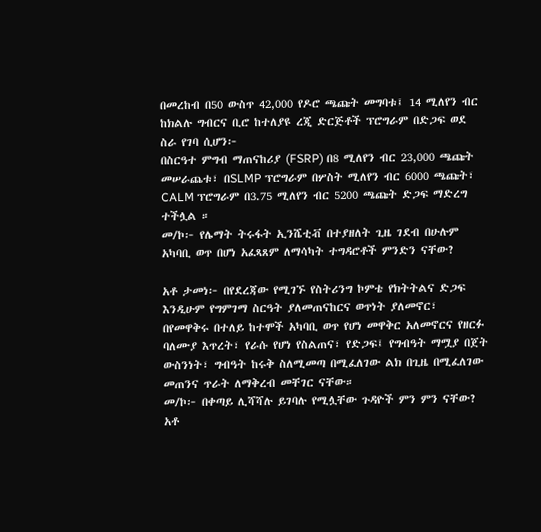በመረከብ በ50 ውስጥ 42,000 የዶሮ ጫጩት መግባቱ፤ 14 ሚለየን ብር ከክልሉ ግብርና ቢሮ ከተለያዩ ረጂ ድርጅቶች ፕሮግራም በድጋፍ ወደ ስራ የገባ ሲሆን፦
በስርዓተ ምግብ ማጠናከሪያ (FSRP) በ8 ሚለየን ብር 23,000 ጫጩት መሠራጨቱ፣ በSLMP ፕሮግራም በሦስት ሚለየን ብር 6000 ጫጩት፣ CALM ፕሮግራም በ3.75 ሚለየን ብር 5200 ጫጩት ድጋፍ ማድረግ ተችሏል ።
መ/ኮ፦ የሌማት ትሩፋት ኢንሼቲቭ በተያዘለት ጊዜ ገደብ በሁሉም አካባቢ ወጥ በሆነ አፈጻጸም ለማሳካት ተግዳሮቶች ምንድን ናቸው?

አቶ ታመነ፦ በየደረጃው የሚገኙ የስትሪንግ ኮምቴ የክትትልና ድጋፍ እንዲሁም የግምገማ ስርዓት ያለመጠናከርና ወጥነት ያለመኖር፣ በየመዋቅሩ በተለይ ከተሞች አካባቢ ወጥ የሆነ መዋቅር አለመኖርና የዘርፉ ባለሙያ እጥረት፣ የራሱ የሆነ የስልጠና፣ የድጋፍ፤ የግብዓት ማሟያ በጀት ውስንነት፣ ግብዓት ከሩቅ ስለሚመጣ በሚፈለገው ልክ በጊዜ በሚፈለገው መጠንና ጥራት ለማቅረብ መቸገር ናቸው።
መ/ኮ፦ በቀጣይ ሊሻሻሉ ይገባሉ የሚሏቸው ጉዳዮች ምን ምን ናቸው?
አቶ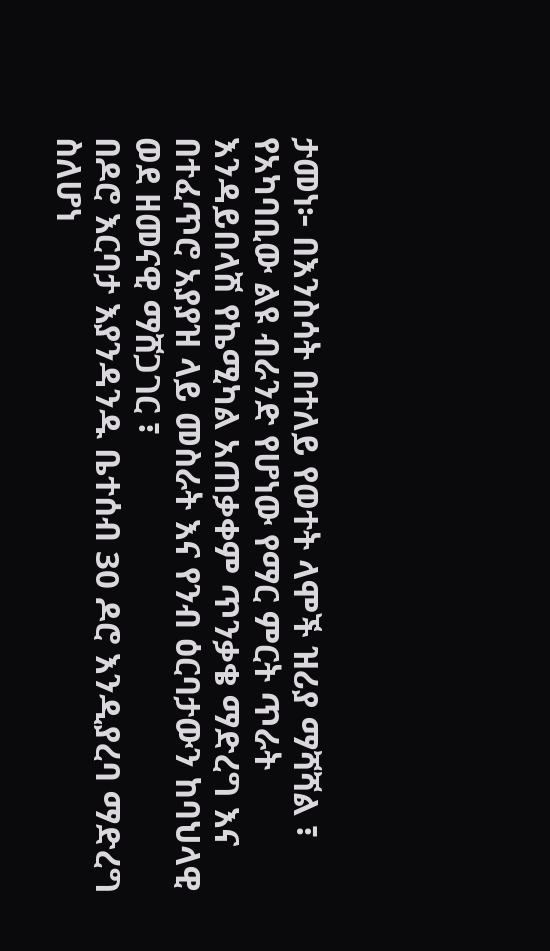ታመነ፦ በእንስሳት በተለይ የወተት ላሞች ዝሪያ ማሻሻል ፣ የአካባቢው ልዩ ብራንድ የሆነው የማር ምርት ጥራት እንዳይበላሽ የኬሚካል አጠቃቀም ጥንቃቄ ማድረግ እና በተፈጥሮ አያያዝ ላይ መስራት እና የንብ ዕርባታውን ከባህላዊ ወደ ዘመናዊ ማሸጋገር ፣
በዶሮ እርባታ እያንዳንዱ ቤተሰብ 30 ዶሮ እንዲያረባ ማድረግ ስለሆነ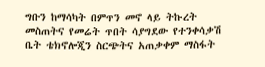ግቡን ከማሳካት በምጥን መኖ ላይ ትኩረት መስጠትና የመሬት ጥበት ሳያግደው የተንቀሳቃሽ ቤት ቴክኖሎጂን ስርጭትና አጠቃቀም ማስፋት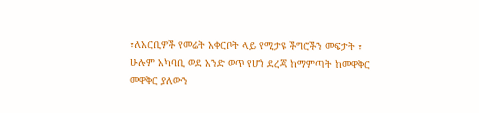፣ለአርቢዎች የመሬት አቀርቦት ላይ የሚታዩ ችግሮችን መፍታት ፣ ሁሉም አካባቢ ወደ አንድ ወጥ የሆነ ደረጃ ከማምጣት ከመዋቅር መዋቅር ያለውን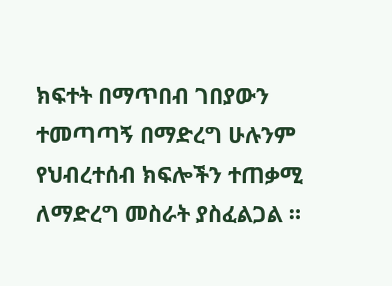ክፍተት በማጥበብ ገበያውን ተመጣጣኝ በማድረግ ሁሉንም የህብረተሰብ ክፍሎችን ተጠቃሚ ለማድረግ መስራት ያስፈልጋል ።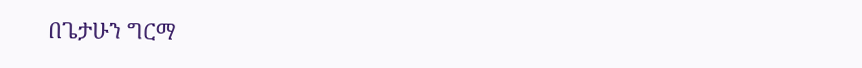በጌታሁን ግርማ